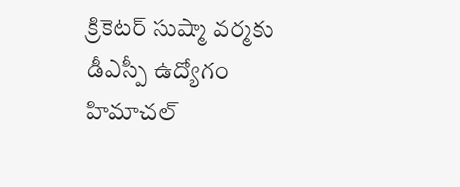క్రికెటర్‌ సుష్మా వర్మకు డీఎస్పీ ఉద్యోగం   హిమాచల్‌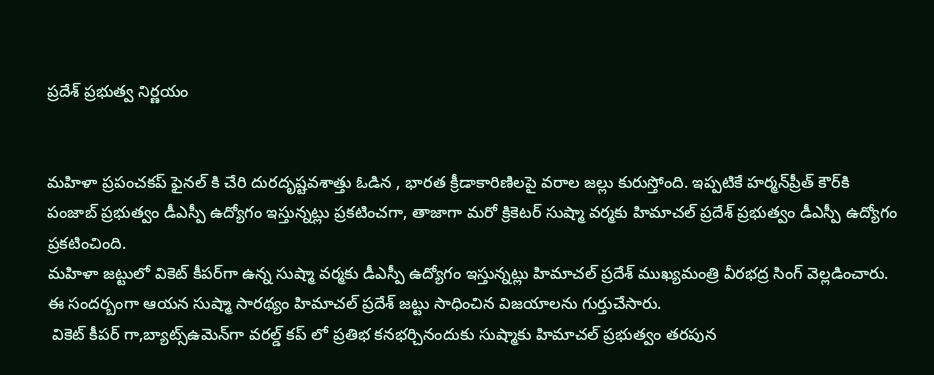ప్రదేశ్ ప్రభుత్వ నిర్ణయం


మహిళా ప్రపంచకప్‌ ఫైనల్‌ కి చేరి దురదృష్టవశాత్తు ఓడిన , భారత క్రీడాకారిణిలపై వరాల జల్లు కురుస్తోంది. ఇప్పటికే హర్మన్‌ప్రీత్‌ కౌర్‌కి పంజాబ్‌ ప్రభుత్వం డీఎస్పీ ఉద్యోగం ఇస్తున్నట్లు ప్రకటించగా, తాజాగా మరో క్రికెటర్‌ సుష్మా వర్మకు హిమాచల్‌ ప్రదేశ్ ప్రభుత్వం డీఎస్పీ ఉద్యోగం ప్రకటించింది.
మహిళా జట్టులో వికెట్‌ కీపర్‌గా ఉన్న సుష్మా వర్మకు డీఎస్పీ ఉద్యోగం ఇస్తున్నట్లు హిమాచల్‌ ప్రదేశ్ ముఖ్యమంత్రి వీరభద్ర సింగ్‌ వెల్లడించారు. ఈ సందర్బంగా ఆయన సుష్మా సారథ్యం హిమాచల్‌ ప్రదేశ్‌ జట్టు సాధించిన విజయాలను గుర్తుచేసారు.
 వికెట్‌ కీపర్‌ గా,బ్యాట్స్‌ఉమెన్‌గా వరల్డ్ కప్ లో ప్రతిభ కనభర్చినందుకు సుష్మాకు హిమాచల్‌ ప్రభుత్వం తరపున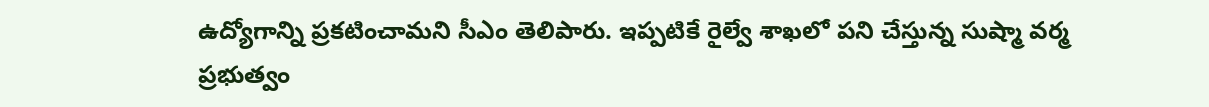ఉద్యోగాన్ని ప్రకటించామని సీఎం తెలిపారు. ఇప్పటికే రైల్వే శాఖలో పని చేస్తున్న సుష్మా వర్మ ప్రభుత్వం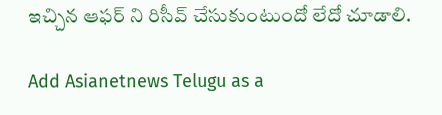ఇచ్చిన ఆఫర్ ని రిసీవ్ చేసుకుంటుందో లేదో చూడాలి.

Add Asianetnews Telugu as a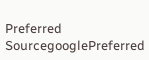Preferred SourcegooglePreferred